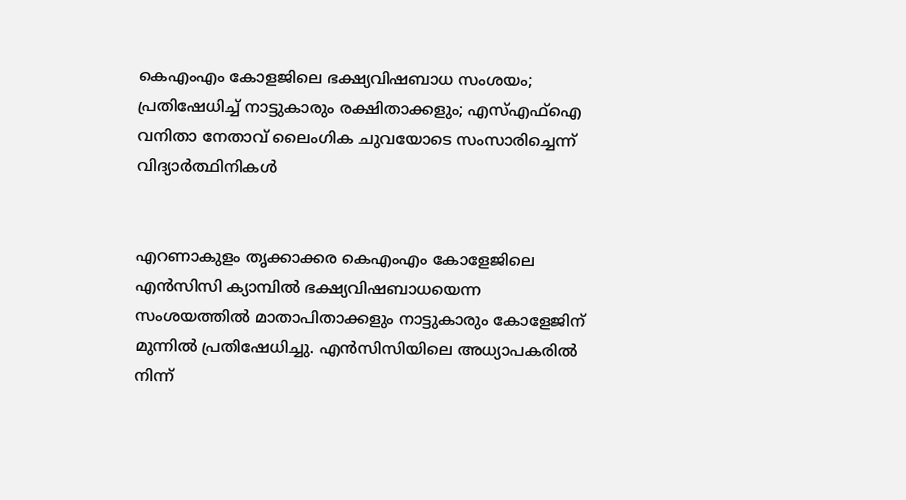കെഎംഎം കോളജിലെ ഭക്ഷ്യവിഷബാധ സംശയം; പ്രതിഷേധിച്ച് നാട്ടുകാരും രക്ഷിതാക്കളും; എസ്എഫ്‌ഐ വനിതാ നേതാവ് ലൈംഗിക ചുവയോടെ സംസാരിച്ചെന്ന് വിദ്യാര്‍ത്ഥിനികള്‍


എറണാകുളം തൃക്കാക്കര കെഎംഎം കോളേജിലെ എന്‍സിസി ക്യാമ്പില്‍ ഭക്ഷ്യവിഷബാധയെന്ന സംശയത്തില്‍ മാതാപിതാക്കളും നാട്ടുകാരും കോളേജിന് മുന്നില്‍ പ്രതിഷേധിച്ചു. എന്‍സിസിയിലെ അധ്യാപകരില്‍ നിന്ന്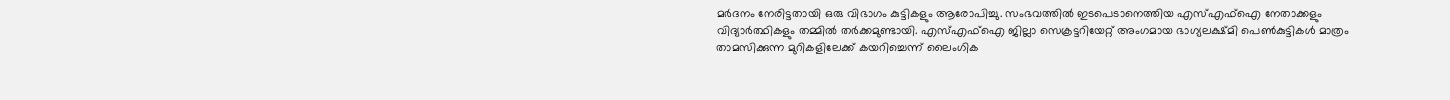മര്‍ദനം നേരിട്ടതായി ഒരു വിഭാഗം കുട്ടികളും ആരോപിച്ചു. സംഭവത്തില്‍ ഇടപെടാനെത്തിയ എസ്എഫ്‌ഐ നേതാക്കളും വിദ്യാര്‍ത്ഥികളും തമ്മില്‍ തര്‍ക്കമുണ്ടായി. എസ്എഫ്‌ഐ ജില്ലാ സെക്രട്ടറിയേറ്റ് അംഗമായ ഭാഗ്യലക്ഷ്മി പെണ്‍കുട്ടികള്‍ മാത്രം താമസിക്കുന്ന മുറികളിലേക്ക് കയറിച്ചെന്ന് ലൈംഗിക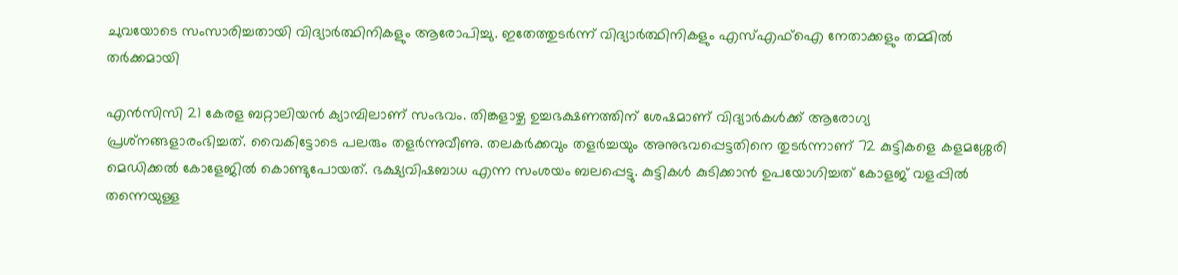ചുവയോടെ സംസാരിച്ചതായി വിദ്യാര്‍ത്ഥിനികളും ആരോപിച്ചു. ഇതേത്തുടര്‍ന്ന് വിദ്യാര്‍ത്ഥിനികളും എസ്എഫ്‌ഐ നേതാക്കളും തമ്മില്‍ തര്‍ക്കമായി

എന്‍സിസി 21 കേരള ബറ്റാലിയന്‍ ക്യാമ്പിലാണ് സംഭവം. തിങ്കളാഴ്ച ഉച്ചഭക്ഷണത്തിന് ശേഷമാണ് വിദ്യാര്‍കള്‍ക്ക് ആരോഗ്യ പ്രശ്‌നങ്ങളാരംഭിച്ചത്. വൈകിട്ടോടെ പലരും തളര്‍ന്നുവീണു. തലകര്‍ക്കവും തളര്‍ച്ചയും അനുഭവപ്പെട്ടതിനെ തുടര്‍ന്നാണ് 72 കുട്ടികളെ കളമശ്ശേരി മെഡിക്കല്‍ കോളേജില്‍ കൊണ്ടുപോയത്. ഭക്ഷ്യവിഷബാധ എന്ന സംശയം ബലപ്പെട്ടു. കുട്ടികള്‍ കുടിക്കാന്‍ ഉപയോഗിച്ചത് കോളജ് വളപ്പില്‍ തന്നെയുള്ള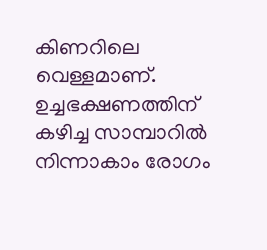കിണറിലെ വെള്ളമാണ്. ഉച്ചഭക്ഷണത്തിന് കഴിച്ച സാമ്പാറില്‍ നിന്നാകാം രോഗം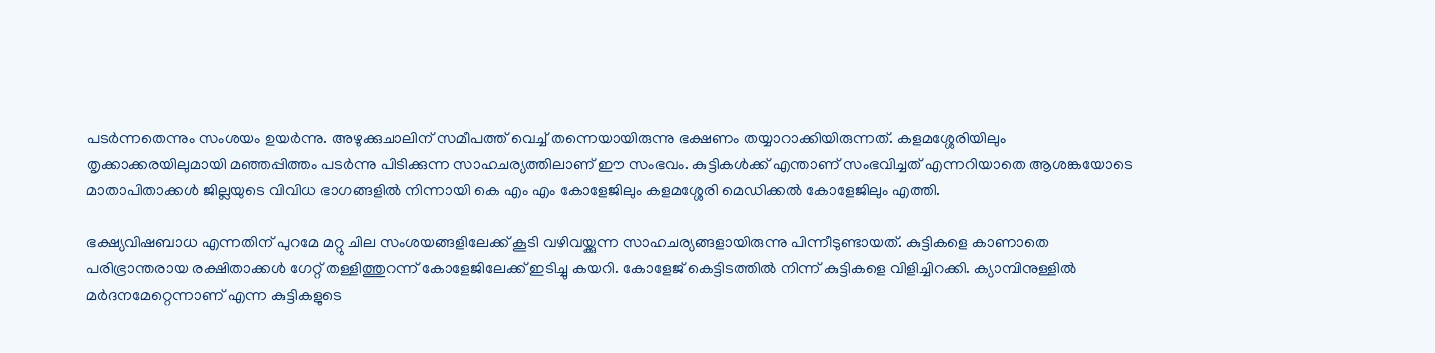പടര്‍ന്നതെന്നും സംശയം ഉയര്‍ന്നു. അഴുക്കുചാലിന് സമീപത്ത് വെച്ച് തന്നെയായിരുന്നു ഭക്ഷണം തയ്യാറാക്കിയിരുന്നത്. കളമശ്ശേരിയിലും തൃക്കാക്കരയിലുമായി മഞ്ഞപ്പിത്തം പടര്‍ന്നു പിടിക്കുന്ന സാഹചര്യത്തിലാണ് ഈ സംഭവം. കുട്ടികള്‍ക്ക് എന്താണ് സംഭവിച്ചത് എന്നറിയാതെ ആശങ്കയോടെ മാതാപിതാക്കള്‍ ജില്ലയുടെ വിവിധ ഭാഗങ്ങളില്‍ നിന്നായി കെ എം എം കോളേജിലും കളമശ്ശേരി മെഡിക്കല്‍ കോളേജിലും എത്തി.

ഭക്ഷ്യവിഷബാധ എന്നതിന് പുറമേ മറ്റു ചില സംശയങ്ങളിലേക്ക് കൂടി വഴിവയ്ക്കുന്ന സാഹചര്യങ്ങളായിരുന്നു പിന്നീടുണ്ടായത്. കുട്ടികളെ കാണാതെ പരിഭ്രാന്തരായ രക്ഷിതാക്കള്‍ ഗേറ്റ് തള്ളിത്തുറന്ന് കോളേജിലേക്ക് ഇടിച്ചു കയറി. കോളേജ് കെട്ടിടത്തില്‍ നിന്ന് കുട്ടികളെ വിളിച്ചിറക്കി. ക്യാമ്പിനുള്ളില്‍ മര്‍ദനമേറ്റെന്നാണ് എന്ന കുട്ടികളുടെ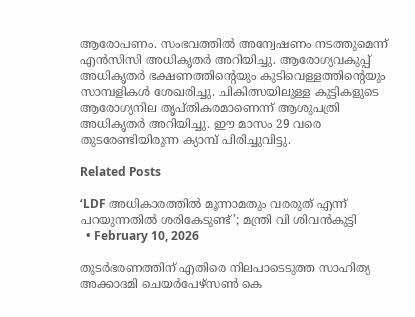ആരോപണം. സംഭവത്തില്‍ അന്വേഷണം നടത്തുമെന്ന് എന്‍സിസി അധികൃതര്‍ അറിയിച്ചു. ആരോഗ്യവകുപ്പ് അധികൃതര്‍ ഭക്ഷണത്തിന്റെയും കുടിവെള്ളത്തിന്റെയും സാമ്പളികള്‍ ശേഖരിച്ചു. ചികിത്സയിലുള്ള കുട്ടികളുടെ ആരോഗ്യനില തൃപ്തികരമാണെന്ന് ആശുപത്രി അധികൃതര്‍ അറിയിച്ചു. ഈ മാസം 29 വരെ തുടരേണ്ടിയിരുന്ന ക്യാമ്പ് പിരിച്ചുവിട്ടു.

Related Posts

‘LDF അധികാരത്തിൽ മൂന്നാമതും വരരുത് എന്ന് പറയുന്നതിൽ ശരികേടുണ്ട്’; മന്ത്രി വി ശിവൻകുട്ടി
  • February 10, 2026

തുടർഭരണത്തിന് എതിരെ നിലപാടെടുത്ത സാഹിത്യ അക്കാദമി ചെയർപേഴ്സൺ കെ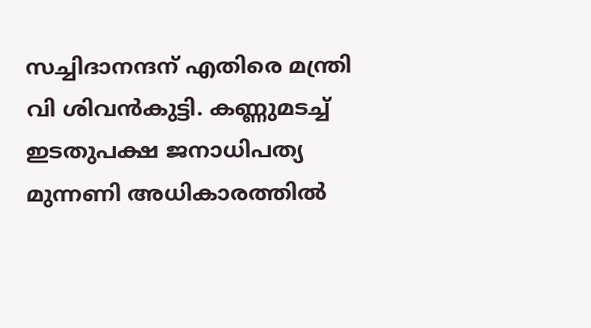സച്ചിദാനന്ദന് എതിരെ മന്ത്രി വി ശിവൻകുട്ടി. കണ്ണുമടച്ച് ഇടതുപക്ഷ ജനാധിപത്യ മുന്നണി അധികാരത്തിൽ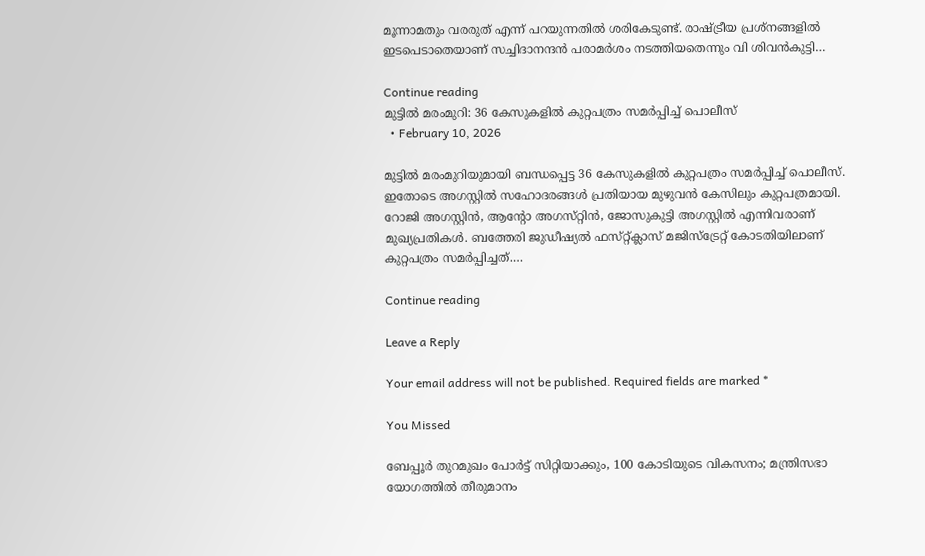മൂന്നാമതും വരരുത് എന്ന് പറയുന്നതിൽ ശരികേടുണ്ട്. രാഷ്ട്രീയ പ്രശ്നങ്ങളിൽ ഇടപെടാതെയാണ് സച്ചിദാനന്ദൻ പരാമർശം നടത്തിയതെന്നും വി ശിവൻകുട്ടി…

Continue reading
മുട്ടിൽ മരംമുറി: 36 കേസുകളിൽ കുറ്റപത്രം സമർപ്പിച്ച് പൊലീസ്
  • February 10, 2026

മുട്ടിൽ മരംമുറിയുമായി ബന്ധപ്പെട്ട 36 കേസുകളിൽ കുറ്റപത്രം സമർപ്പിച്ച് പൊലീസ്. ഇതോടെ അഗസ്റ്റിൽ സഹോദരങ്ങൾ പ്രതിയായ മുഴുവൻ കേസിലും കുറ്റപത്രമായി. റോജി അഗസ്റ്റിൻ, ആന്റോ അഗസ്‌റ്റിൻ, ജോസുകുട്ടി അഗസ്റ്റിൽ എന്നിവരാണ് മുഖ്യപ്രതികൾ. ബത്തേരി ജുഡീഷ്യൽ ഫസ്‌റ്റ്ക്ലാസ് മജിസ്ട്രേറ്റ് കോടതിയിലാണ് കുറ്റപത്രം സമർപ്പിച്ചത്.…

Continue reading

Leave a Reply

Your email address will not be published. Required fields are marked *

You Missed

ബേപ്പൂർ തുറമുഖം പോർട്ട് സിറ്റിയാക്കും, 100 കോടിയുടെ വികസനം; മന്ത്രിസഭാ യോഗത്തിൽ തീരുമാനം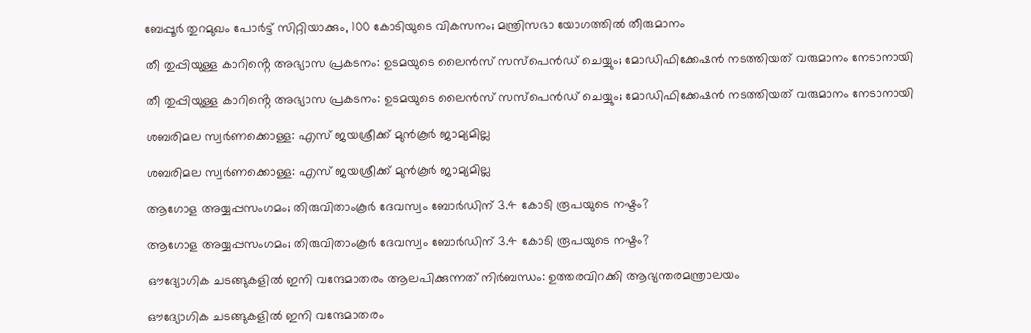ബേപ്പൂർ തുറമുഖം പോർട്ട് സിറ്റിയാക്കും, 100 കോടിയുടെ വികസനം; മന്ത്രിസഭാ യോഗത്തിൽ തീരുമാനം

തീ തുപ്പിയുള്ള കാറിൻ്റെ അഭ്യാസ പ്രകടനം: ഉടമയുടെ ലൈൻസ് സസ്പെൻഡ് ചെയ്യും; മോഡിഫിക്കേഷൻ നടത്തിയത് വരുമാനം നേടാനായി

തീ തുപ്പിയുള്ള കാറിൻ്റെ അഭ്യാസ പ്രകടനം: ഉടമയുടെ ലൈൻസ് സസ്പെൻഡ് ചെയ്യും; മോഡിഫിക്കേഷൻ നടത്തിയത് വരുമാനം നേടാനായി

ശബരിമല സ്വർണക്കൊള്ള: എസ് ജയശ്രീക്ക് മുൻകൂർ ജാമ്യമില്ല

ശബരിമല സ്വർണക്കൊള്ള: എസ് ജയശ്രീക്ക് മുൻകൂർ ജാമ്യമില്ല

ആഗോള അയ്യപ്പസംഗമം; തിരുവിതാംകൂർ ദേവസ്വം ബോർഡിന് 3.4 കോടി രൂപയുടെ നഷ്ടം?

ആഗോള അയ്യപ്പസംഗമം; തിരുവിതാംകൂർ ദേവസ്വം ബോർഡിന് 3.4 കോടി രൂപയുടെ നഷ്ടം?

ഔദ്യോഗിക ചടങ്ങുകളിൽ ഇനി വന്ദേമാതരം ആലപിക്കുന്നത് നിർബന്ധം: ഉത്തരവിറക്കി ആഭ്യന്തരമന്ത്രാലയം

ഔദ്യോഗിക ചടങ്ങുകളിൽ ഇനി വന്ദേമാതരം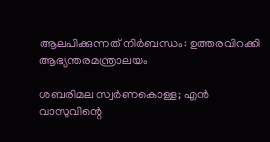ആലപിക്കുന്നത് നിർബന്ധം: ഉത്തരവിറക്കി ആഭ്യന്തരമന്ത്രാലയം

ശബരിമല സ്വർണകൊള്ള; എൻ വാസുവിന്റെ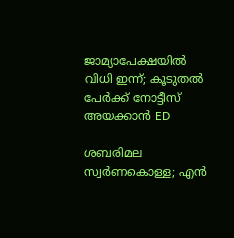ജാമ്യാപേക്ഷയിൽ വിധി ഇന്ന്; കൂടുതൽ പേർക്ക് നോട്ടീസ് അയക്കാൻ ED

ശബരിമല സ്വർണകൊള്ള; എൻ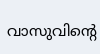വാസുവിന്റെ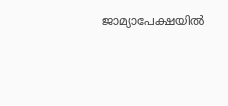ജാമ്യാപേക്ഷയിൽ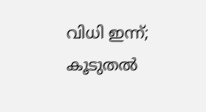വിധി ഇന്ന്; കൂടുതൽ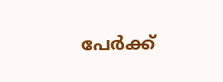പേർക്ക്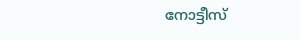നോട്ടീസ്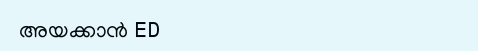അയക്കാൻ ED